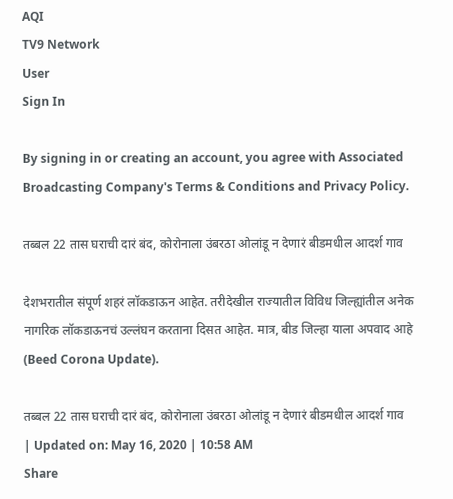AQI
TV9 Network
User
Sign In

By signing in or creating an account, you agree with Associated Broadcasting Company's Terms & Conditions and Privacy Policy.

तब्बल 22 तास घराची दारं बंद, कोरोनाला उंबरठा ओलांडू न देणारं बीडमधील आदर्श गाव

देशभरातील संपूर्ण शहरं लॉकडाऊन आहेत. तरीदेखील राज्यातील विविध जिल्ह्यांतील अनेक नागरिक लॉकडाऊनचं उल्लंघन करताना दिसत आहेत. मात्र, बीड जिल्हा याला अपवाद आहे (Beed Corona Update).

तब्बल 22 तास घराची दारं बंद, कोरोनाला उंबरठा ओलांडू न देणारं बीडमधील आदर्श गाव
| Updated on: May 16, 2020 | 10:58 AM
Share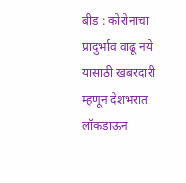बीड : कोरोनाचा प्रादुर्भाव वाढू नये यासाठी खबरदारी म्हणून देशभरात लॉकडाऊन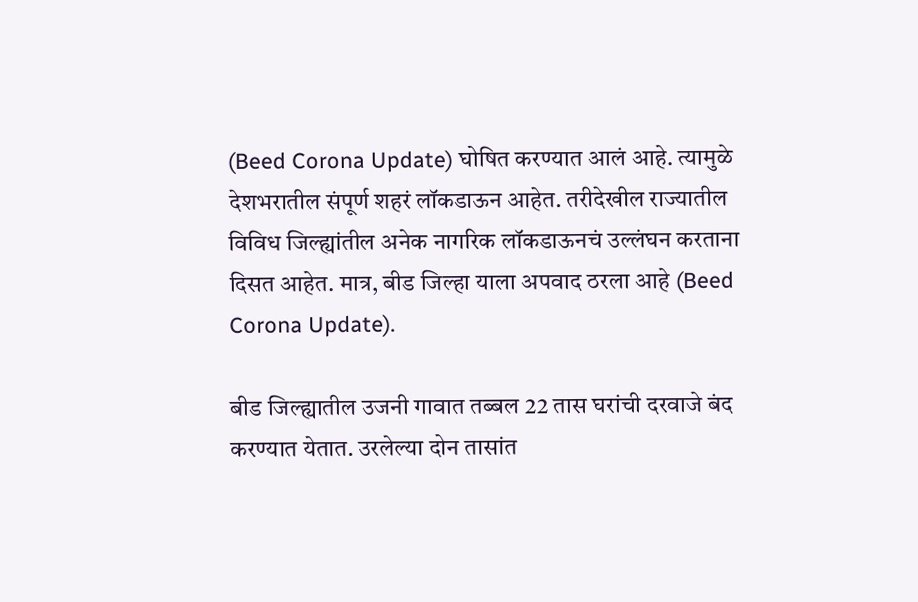(Beed Corona Update) घोषित करण्यात आलं आहे. त्यामुळे देशभरातील संपूर्ण शहरं लॉकडाऊन आहेत. तरीदेखील राज्यातील विविध जिल्ह्यांतील अनेक नागरिक लॉकडाऊनचं उल्लंघन करताना दिसत आहेत. मात्र, बीड जिल्हा याला अपवाद ठरला आहे (Beed Corona Update).

बीड जिल्ह्यातील उजनी गावात तब्बल 22 तास घरांची दरवाजे बंद करण्यात येतात. उरलेल्या दोन तासांत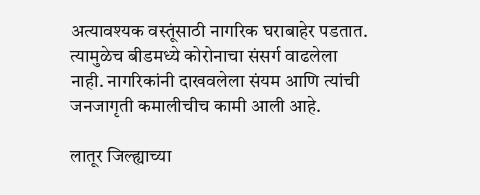अत्यावश्यक वस्तूंसाठी नागरिक घराबाहेर पडतात. त्यामुळेच बीडमध्ये कोरोनाचा संसर्ग वाढलेला नाही. नागरिकांनी दाखवलेला संयम आणि त्यांची जनजागृती कमालीचीच कामी आली आहे.

लातूर जिल्ह्याच्या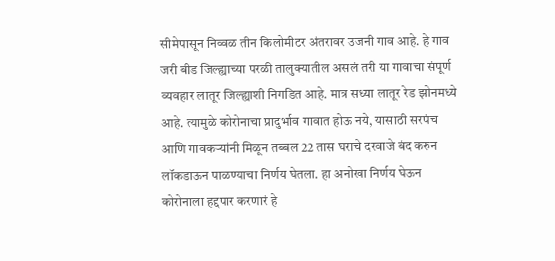सीमेपासून निव्वळ तीन किलोमीटर अंतरावर उजनी गाव आहे. हे गाव जरी बीड जिल्ह्याच्या परळी तालुक्यातील असलं तरी या गावाचा संपूर्ण व्यवहार लातूर जिल्ह्याशी निगडित आहे. मात्र सध्या लातूर रेड झोनमध्ये आहे. त्यामुळे कोरोनाचा प्रादुर्भाव गावात होऊ नये, यासाठी सरपंच आणि गावकऱ्यांनी मिळून तब्बल 22 तास घराचे दरवाजे बंद करुन लॉकडाऊन पाळण्याचा निर्णय घेतला. हा अनोखा निर्णय घेऊन कोरोनाला हद्दपार करणारं हे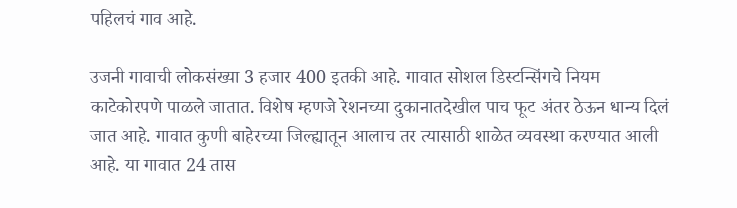पहिलचं गाव आहे.

उजनी गावाची लोकसंख्या 3 हजार 400 इतकी आहे. गावात सोशल डिस्टन्सिंगचे नियम काटेकोरपणे पाळले जातात. विशेष म्हणजे रेशनच्या दुकानातदेखील पाच फूट अंतर ठेऊन धान्य दिलं जात आहे. गावात कुणी बाहेरच्या जिल्ह्यातून आलाच तर त्यासाठी शाळेत व्यवस्था करण्यात आली आहे. या गावात 24 तास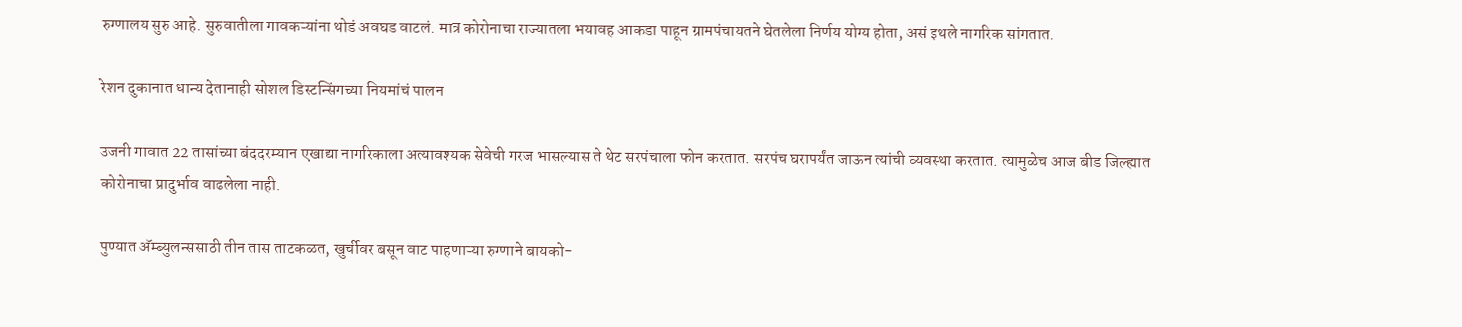रुग्णालय सुरु आहे. सुरुवातीला गावकऱ्यांना थोडं अवघड वाटलं. मात्र कोरोनाचा राज्यातला भयावह आकडा पाहून ग्रामपंचायतने घेतलेला निर्णय योग्य होता, असं इथले नागरिक सांगतात.

रेशन दुकानात धान्य देतानाही सोशल डिस्टन्सिंगच्या नियमांचं पालन

उजनी गावात 22 तासांच्या बंददरम्यान एखाद्या नागरिकाला अत्यावश्यक सेवेची गरज भासल्यास ते थेट सरपंचाला फोन करतात. सरपंच घरापर्यंत जाऊन त्यांची व्यवस्था करतात. त्यामुळेच आज बीड जिल्ह्यात कोरोनाचा प्रादुर्भाव वाढलेला नाही.

पुण्यात अ‍ॅम्ब्युलन्ससाठी तीन तास ताटकळत, खुर्चीवर बसून वाट पाहणाऱ्या रुग्णाने बायको-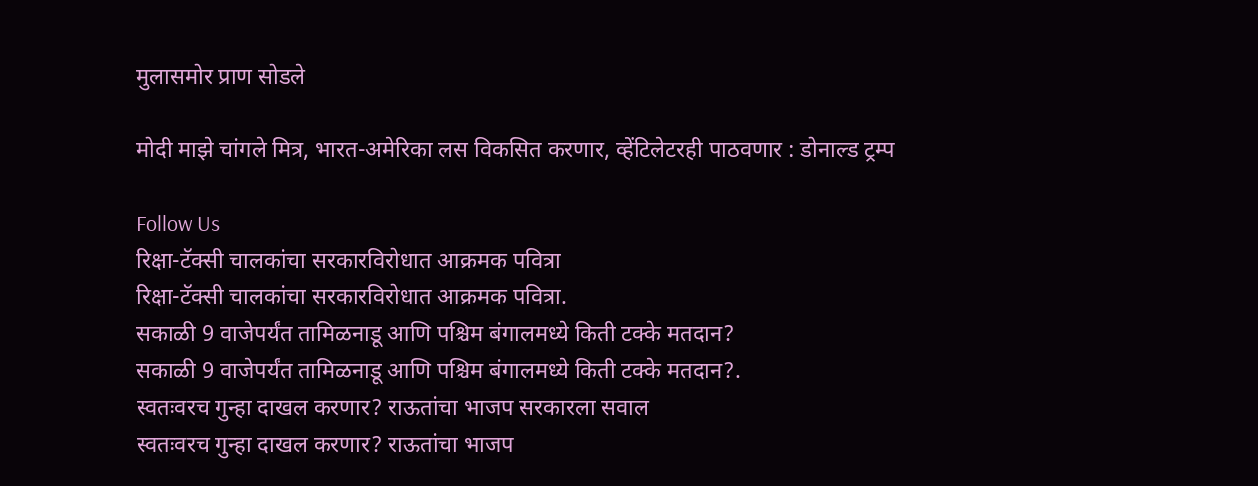मुलासमोर प्राण सोडले

मोदी माझे चांगले मित्र, भारत-अमेरिका लस विकसित करणार, व्हेंटिलेटरही पाठवणार : डोनाल्ड ट्रम्प

Follow Us
रिक्षा-टॅक्सी चालकांचा सरकारविरोधात आक्रमक पवित्रा
रिक्षा-टॅक्सी चालकांचा सरकारविरोधात आक्रमक पवित्रा.
सकाळी 9 वाजेपर्यंत तामिळनाडू आणि पश्चिम बंगालमध्ये किती टक्के मतदान?
सकाळी 9 वाजेपर्यंत तामिळनाडू आणि पश्चिम बंगालमध्ये किती टक्के मतदान?.
स्वतःवरच गुन्हा दाखल करणार? राऊतांचा भाजप सरकारला सवाल
स्वतःवरच गुन्हा दाखल करणार? राऊतांचा भाजप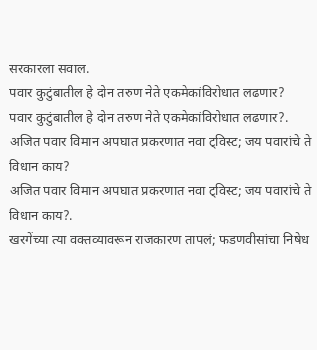सरकारला सवाल.
पवार कुटुंबातील हे दोन तरुण नेते एकमेकांविरोधात लढणार?
पवार कुटुंबातील हे दोन तरुण नेते एकमेकांविरोधात लढणार?.
अजित पवार विमान अपघात प्रकरणात नवा ट्विस्ट; जय पवारांचे ते विधान काय?
अजित पवार विमान अपघात प्रकरणात नवा ट्विस्ट; जय पवारांचे ते विधान काय?.
खरगेंच्या त्या वक्तव्यावरून राजकारण तापलं; फडणवीसांचा निषेध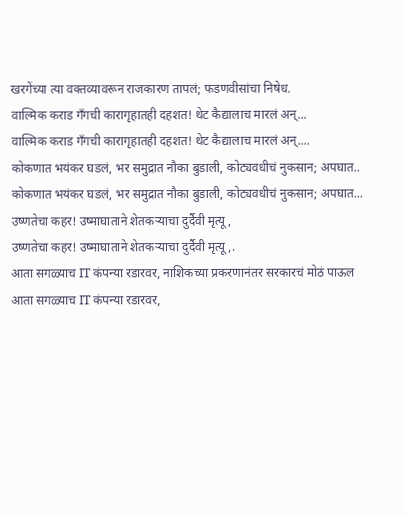खरगेंच्या त्या वक्तव्यावरून राजकारण तापलं; फडणवीसांचा निषेध.
वाल्मिक कराड गँगची कारागृहातही दहशत! थेट कैद्यालाच मारलं अन्...
वाल्मिक कराड गँगची कारागृहातही दहशत! थेट कैद्यालाच मारलं अन्....
कोकणात भयंकर घडलं, भर समुद्रात नौका बुडाली, कोट्यवधीचं नुकसान; अपघात..
कोकणात भयंकर घडलं, भर समुद्रात नौका बुडाली, कोट्यवधीचं नुकसान; अपघात...
उष्णतेचा कहर! उष्माघाताने शेतकऱ्याचा दुर्दैवी मृत्यू,
उष्णतेचा कहर! उष्माघाताने शेतकऱ्याचा दुर्दैवी मृत्यू,.
आता सगळ्याच IT कंपन्या रडारवर, नाशिकच्या प्रकरणानंतर सरकारचं मोठं पाऊल
आता सगळ्याच IT कंपन्या रडारवर,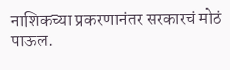नाशिकच्या प्रकरणानंतर सरकारचं मोठं पाऊल.